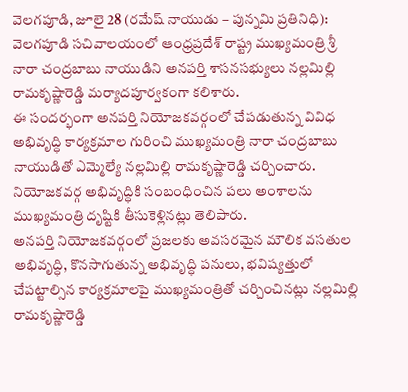వెలగపూడి, జూలై 28 (రమేష్ నాయుడు – పున్నమి ప్రతినిధి):
వెలగపూడి సచివాలయంలో ఆంధ్రప్రదేశ్ రాష్ట్ర ముఖ్యమంత్రి శ్రీ నారా చంద్రబాబు నాయుడిని అనపర్తి శాసనసభ్యులు నల్లమిల్లి రామకృష్ణారెడ్డి మర్యాదపూర్వకంగా కలిశారు.
ఈ సందర్భంగా అనపర్తి నియోజకవర్గంలో చేపడుతున్న వివిధ అభివృద్ధి కార్యక్రమాల గురించి ముఖ్యమంత్రి నారా చంద్రబాబు నాయుడితో ఎమ్మెల్యే నల్లమిల్లి రామకృష్ణారెడ్డి చర్చించారు. నియోజకవర్గ అభివృద్ధికి సంబంధించిన పలు అంశాలను ముఖ్యమంత్రి దృష్టికి తీసుకెళ్లినట్లు తెలిపారు.
అనపర్తి నియోజకవర్గంలో ప్రజలకు అవసరమైన మౌలిక వసతుల అభివృద్ధి, కొనసాగుతున్న అభివృద్ధి పనులు, భవిష్యత్తులో చేపట్టాల్సిన కార్యక్రమాలపై ముఖ్యమంత్రితో చర్చించినట్లు నల్లమిల్లి రామకృష్ణారెడ్డి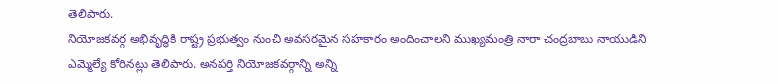తెలిపారు.
నియోజకవర్గ అభివృద్ధికి రాష్ట్ర ప్రభుత్వం నుంచి అవసరమైన సహకారం అందించాలని ముఖ్యమంత్రి నారా చంద్రబాబు నాయుడిని ఎమ్మెల్యే కోరినట్లు తెలిపారు. అనపర్తి నియోజకవర్గాన్ని అన్ని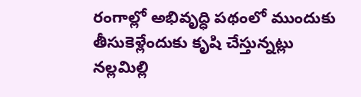రంగాల్లో అభివృద్ధి పథంలో ముందుకు తీసుకెళ్లేందుకు కృషి చేస్తున్నట్లు నల్లమిల్లి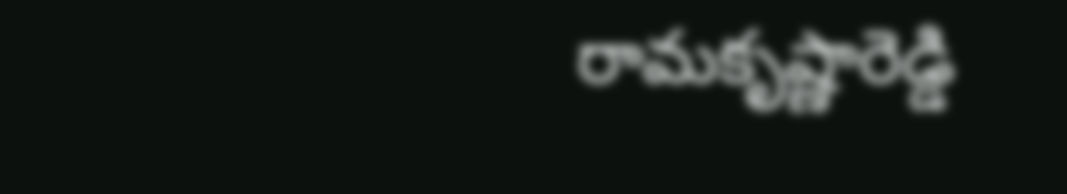రామకృష్ణారెడ్డి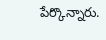పేర్కొన్నారు.